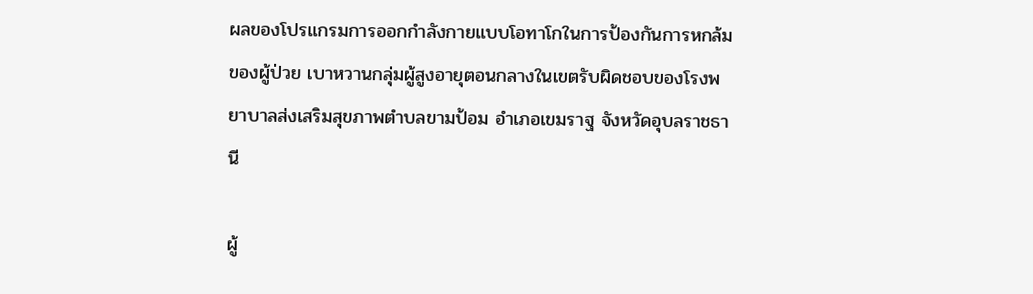ผลของโปรแกรมการออกกำลังกายแบบโอทาโกในการป้องกันการหกล้มของผู้ป่วย เบาหวานกลุ่มผู้สูงอายุตอนกลางในเขตรับผิดชอบของโรงพยาบาลส่งเสริมสุขภาพตำบลขามป้อม อำเภอเขมราฐ จังหวัดอุบลราชธานี

ผู้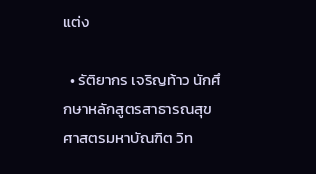แต่ง

  • รัติยากร เจริญท้าว นักศึกษาหลักสูตรสาธารณสุขศาสตรมหาบัณฑิต วิท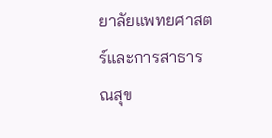ยาลัยแพทยศาสตร์และการสาธารณสุข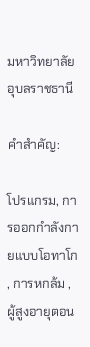มหาวิทยาลัยอุบลราชธานี

คำสำคัญ:

โปรแกรม, การออกกำลังกายแบบโอทาโก , การหกล้ม , ผู้สูงอายุตอน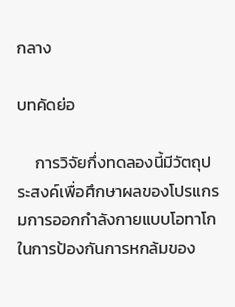กลาง

บทคัดย่อ

     การวิจัยกึ่งทดลองนี้มีวัตถุประสงค์เพื่อศึกษาผลของโปรแกรมการออกกำลังกายแบบโอทาโกในการป้องกันการหกล้มของ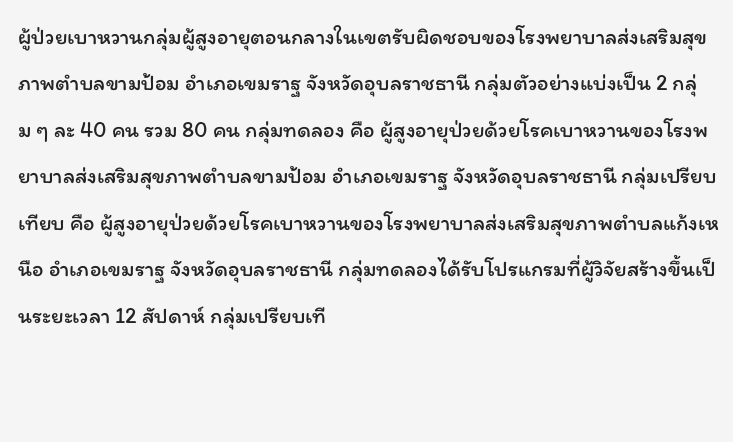ผู้ป่วยเบาหวานกลุ่มผู้สูงอายุตอนกลางในเขตรับผิดชอบของโรงพยาบาลส่งเสริมสุขภาพตำบลขามป้อม อำเภอเขมราฐ จังหวัดอุบลราชธานี กลุ่มตัวอย่างแบ่งเป็น 2 กลุ่ม ๆ ละ 40 คน รวม 80 คน กลุ่มทดลอง คือ ผู้สูงอายุป่วยด้วยโรคเบาหวานของโรงพยาบาลส่งเสริมสุขภาพตำบลขามป้อม อำเภอเขมราฐ จังหวัดอุบลราชธานี กลุ่มเปรียบเทียบ คือ ผู้สูงอายุป่วยด้วยโรคเบาหวานของโรงพยาบาลส่งเสริมสุขภาพตำบลแก้งเหนือ อำเภอเขมราฐ จังหวัดอุบลราชธานี กลุ่มทดลองได้รับโปรแกรมที่ผู้วิจัยสร้างขึ้นเป็นระยะเวลา 12 สัปดาห์ กลุ่มเปรียบเที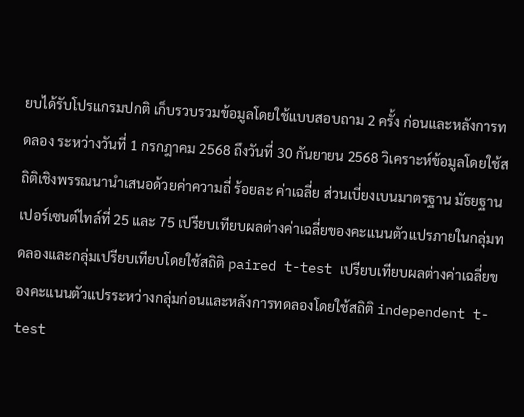ยบได้รับโปรแกรมปกติ เก็บรวบรวมข้อมูลโดยใช้แบบสอบถาม 2 ครั้ง ก่อนและหลังการทดลอง ระหว่างวันที่ 1 กรกฎาคม 2568 ถึงวันที่ 30 กันยายน 2568 วิเคราะห์ข้อมูลโดยใช้สถิติเชิงพรรณนานำเสนอด้วยค่าความถี่ ร้อยละ ค่าเฉลี่ย ส่วนเบี่ยงเบนมาตรฐาน มัธยฐาน เปอร์เซนต์ไทล์ที่ 25 และ 75 เปรียบเทียบผลต่างค่าเฉลี่ยของคะแนนตัวแปรภายในกลุ่มทดลองและกลุ่มเปรียบเทียบโดยใช้สถิติ paired t-test เปรียบเทียบผลต่างค่าเฉลี่ยของคะแนนตัวแปรระหว่างกลุ่มก่อนและหลังการทดลองโดยใช้สถิติ independent t-test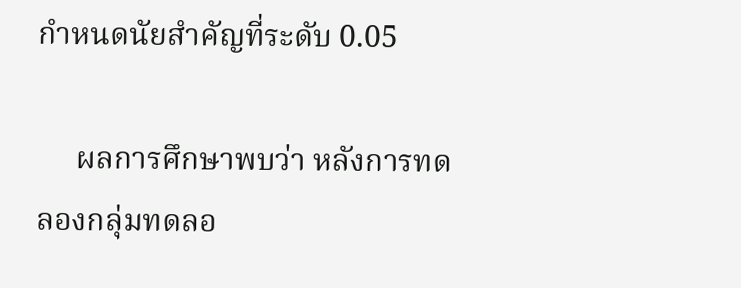กำหนดนัยสำคัญที่ระดับ 0.05

     ผลการศึกษาพบว่า หลังการทดลองกลุ่มทดลอ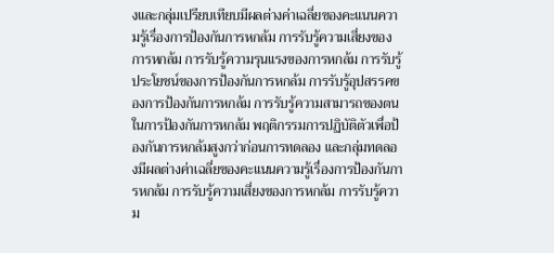งและกลุ่มเปรียบเทียบมีผลต่างค่าเฉลี่ยของคะแนนความรู้เรื่องการป้องกันการหกล้ม การรับรู้ความเสี่ยงของการหกล้ม การรับรู้ความรุนแรงของการหกล้ม การรับรู้ประโยชน์ของการป้องกันการหกล้ม การรับรู้อุปสรรคของการป้องกันการหกล้ม การรับรู้ความสามารถของตนในการป้องกันการหกล้ม พฤติกรรมการปฏิบัติตัวเพื่อป้องกันการหกล้มสูงกว่าก่อนการทดลอง และกลุ่มทดลองมีผลต่างค่าเฉลี่ยของคะแนนความรู้เรื่องการป้องกันการหกล้ม การรับรู้ความเสี่ยงของการหกล้ม การรับรู้ความ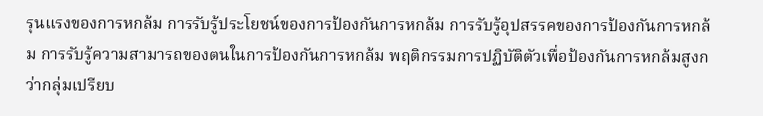รุนแรงของการหกล้ม การรับรู้ประโยชน์ของการป้องกันการหกล้ม การรับรู้อุปสรรคของการป้องกันการหกล้ม การรับรู้ความสามารถของตนในการป้องกันการหกล้ม พฤติกรรมการปฏิบัติตัวเพื่อป้องกันการหกล้มสูงกว่ากลุ่มเปรียบ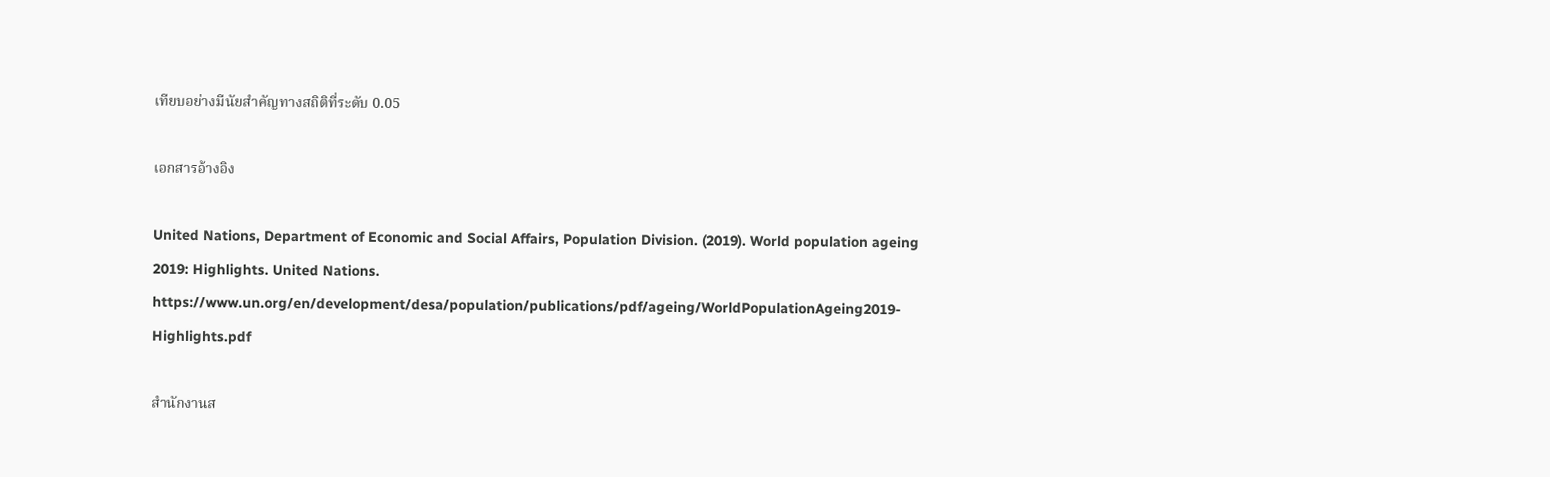เทียบอย่างมีนัยสำคัญทางสถิติที่ระดับ 0.05

เอกสารอ้างอิง

United Nations, Department of Economic and Social Affairs, Population Division. (2019). World population ageing 2019: Highlights. United Nations. https://www.un.org/en/development/desa/population/publications/pdf/ageing/WorldPopulationAgeing2019-Highlights.pdf

สำนักงานส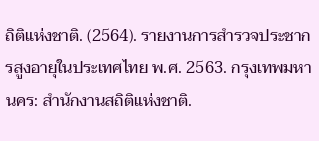ถิติแห่งชาติ. (2564). รายงานการสำรวจประชากรสูงอายุในประเทศไทย พ.ศ. 2563. กรุงเทพมหานคร: สำนักงานสถิติแห่งชาติ.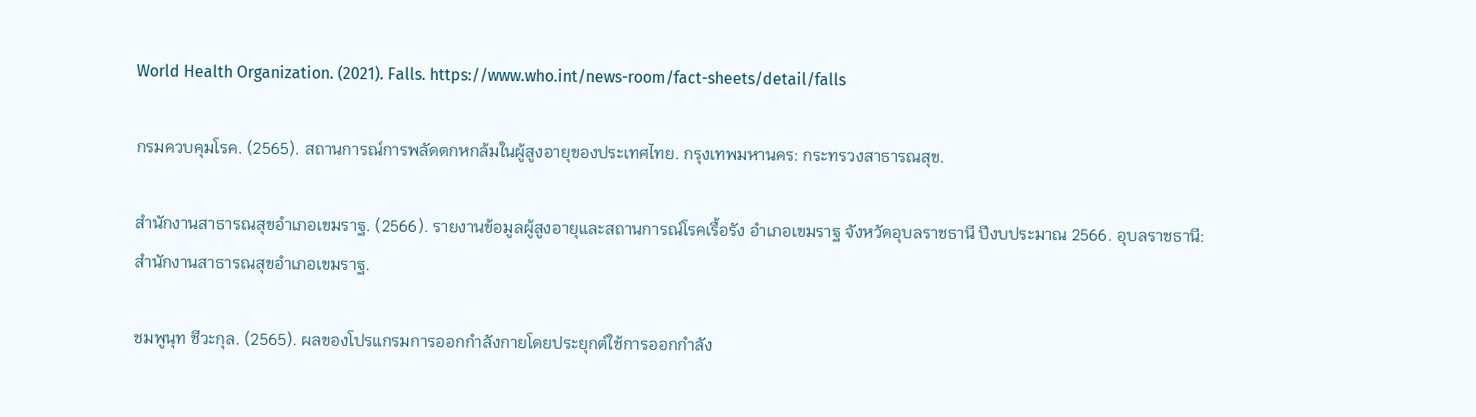World Health Organization. (2021). Falls. https://www.who.int/news-room/fact-sheets/detail/falls

กรมควบคุมโรค. (2565). สถานการณ์การพลัดตกหกล้มในผู้สูงอายุของประเทศไทย. กรุงเทพมหานคร: กระทรวงสาธารณสุข.

สำนักงานสาธารณสุขอำเภอเขมราฐ. (2566). รายงานข้อมูลผู้สูงอายุและสถานการณ์โรคเรื้อรัง อำเภอเขมราฐ จังหวัดอุบลราชธานี ปีงบประมาณ 2566. อุบลราชธานี: สำนักงานสาธารณสุขอำเภอเขมราฐ.

ชมพูนุท ชีวะกุล. (2565). ผลของโปรแกรมการออกกำลังกายโดยประยุกต์ใช้การออกกำลัง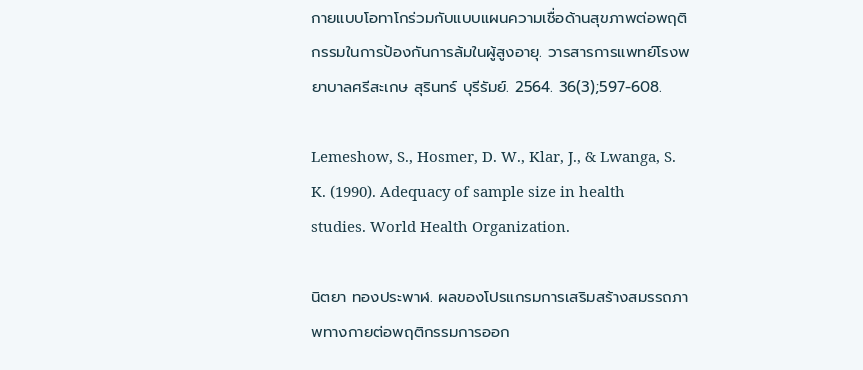กายแบบโอทาโกร่วมกับแบบแผนความเชื่อด้านสุขภาพต่อพฤติกรรมในการป้องกันการล้มในผู้สูงอายุ. วารสารการแพทย์โรงพยาบาลศรีสะเกษ สุรินทร์ บุรีรัมย์. 2564. 36(3);597-608.

Lemeshow, S., Hosmer, D. W., Klar, J., & Lwanga, S. K. (1990). Adequacy of sample size in health studies. World Health Organization.

นิตยา ทองประพาฬ. ผลของโปรแกรมการเสริมสร้างสมรรถภาพทางกายต่อพฤติกรรมการออก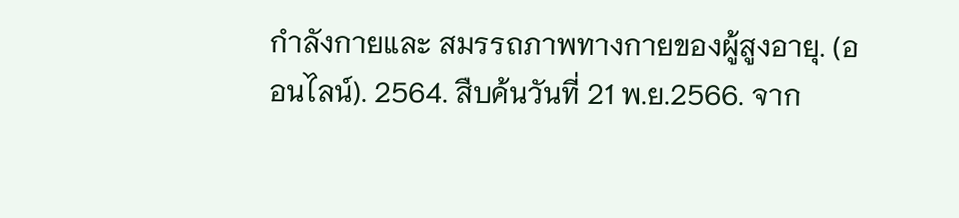กำลังกายและ สมรรถภาพทางกายของผู้สูงอายุ. (ออนไลน์). 2564. สืบค้นวันที่ 21 พ.ย.2566. จาก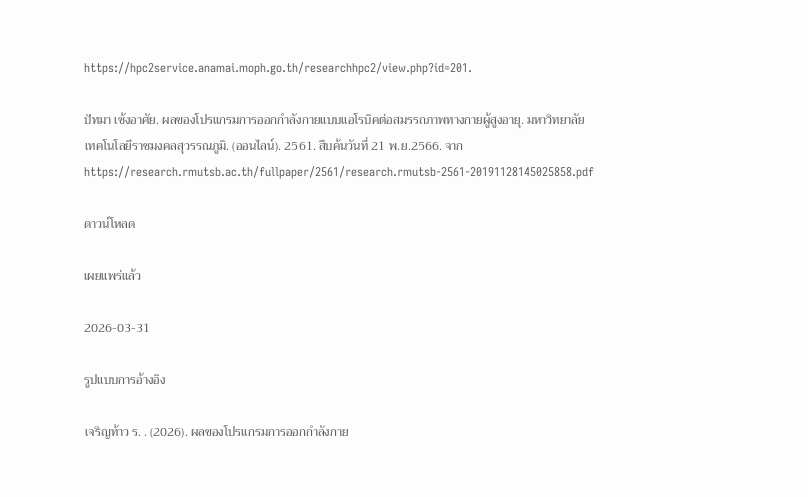https://hpc2service.anamai.moph.go.th/researchhpc2/view.php?id=201.

ปัทมา เซ้งอาศัย. ผลของโปรแกรมการออกกำลังกายแบบแอโรบิคต่อสมรรถภาพทางกายผู้สูงอายุ. มหาวิทยาลัยเทคโนโลยีราชมงคลสุวรรณภูมิ. (ออนไลน์). 2561. สืบค้นวันที่ 21 พ.ย.2566. จากhttps://research.rmutsb.ac.th/fullpaper/2561/research.rmutsb-2561-20191128145025858.pdf

ดาวน์โหลด

เผยแพร่แล้ว

2026-03-31

รูปแบบการอ้างอิง

เจริญท้าว ร. . (2026). ผลของโปรแกรมการออกกำลังกาย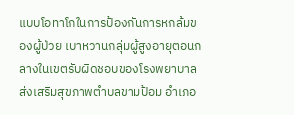แบบโอทาโกในการป้องกันการหกล้มของผู้ป่วย เบาหวานกลุ่มผู้สูงอายุตอนกลางในเขตรับผิดชอบของโรงพยาบาลส่งเสริมสุขภาพตำบลขามป้อม อำเภอ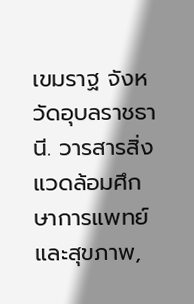เขมราฐ จังหวัดอุบลราชธานี. วารสารสิ่งแวดล้อมศึกษาการแพทย์และสุขภาพ,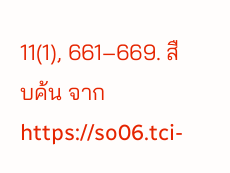11(1), 661–669. สืบค้น จาก https://so06.tci-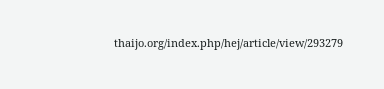thaijo.org/index.php/hej/article/view/293279